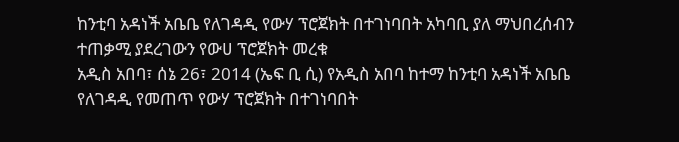ከንቲባ አዳነች አቤቤ የለገዳዲ የውሃ ፕሮጀክት በተገነባበት አካባቢ ያለ ማህበረሰብን ተጠቃሚ ያደረገውን የውሀ ፕሮጀክት መረቁ
አዲስ አበባ፣ ሰኔ 26፣ 2014 (ኤፍ ቢ ሲ) የአዲስ አበባ ከተማ ከንቲባ አዳነች አቤቤ የለገዳዲ የመጠጥ የውሃ ፕሮጀክት በተገነባበት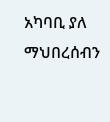አካባቢ ያለ ማህበረሰብን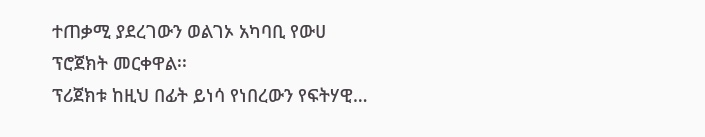ተጠቃሚ ያደረገውን ወልገኦ አካባቢ የውሀ ፕሮጀክት መርቀዋል፡፡
ፕሪጀክቱ ከዚህ በፊት ይነሳ የነበረውን የፍትሃዊ…